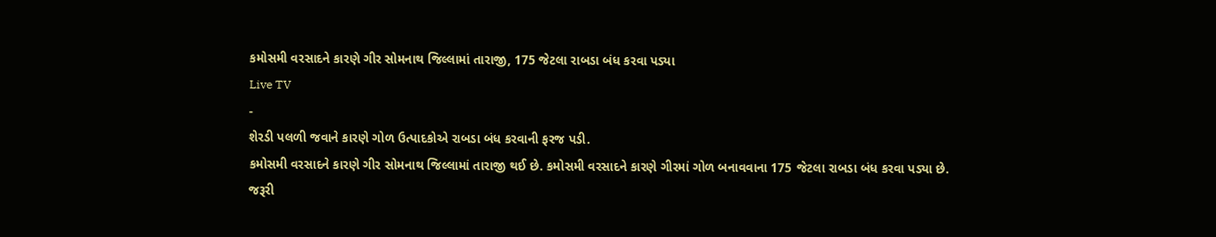કમોસમી વરસાદને કારણે ગીર સોમનાથ જિલ્લામાં તારાજી, 175 જેટલા રાબડા બંધ કરવા પડ્યા
Live TV
-
શેરડી પલળી જવાને કારણે ગોળ ઉત્પાદકોએ રાબડા બંધ કરવાની ફરજ પડી.
કમોસમી વરસાદને કારણે ગીર સોમનાથ જિલ્લામાં તારાજી થઈ છે. કમોસમી વરસાદને કારણે ગીરમાં ગોળ બનાવવાના 175 જેટલા રાબડા બંધ કરવા પડ્યા છે. જરૂરી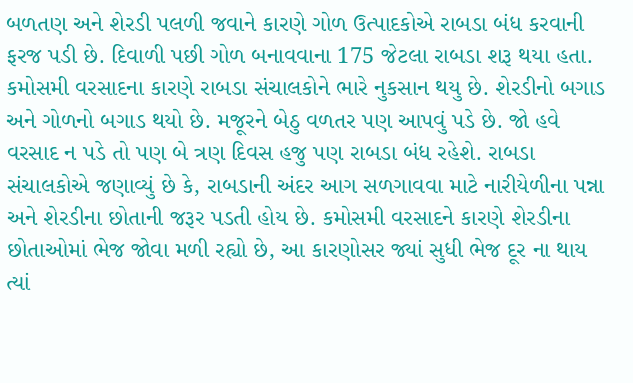બળતણ અને શેરડી પલળી જવાને કારણે ગોળ ઉત્પાદકોએ રાબડા બંધ કરવાની ફરજ પડી છે. દિવાળી પછી ગોળ બનાવવાના 175 જેટલા રાબડા શરૂ થયા હતા.
કમોસમી વરસાદના કારણે રાબડા સંચાલકોને ભારે નુકસાન થયુ છે. શેરડીનો બગાડ અને ગોળનો બગાડ થયો છે. મજૂરને બેઠુ વળતર પણ આપવું પડે છે. જો હવે વરસાદ ન પડે તો પણ બે ત્રણ દિવસ હજુ પણ રાબડા બંધ રહેશે. રાબડા સંચાલકોએ જણાવ્યું છે કે, રાબડાની અંદર આગ સળગાવવા માટે નારીયેળીના પન્ના અને શેરડીના છોતાની જરૂર પડતી હોય છે. કમોસમી વરસાદને કારણે શેરડીના છોતાઓમાં ભેજ જોવા મળી રહ્યો છે, આ કારણોસર જ્યાં સુધી ભેજ દૂર ના થાય ત્યાં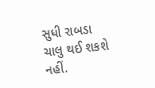સુધી રાબડા ચાલુ થઈ શકશે નહીં.